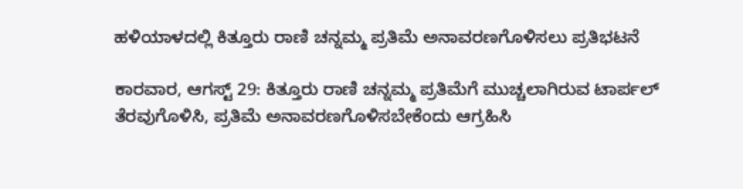ಹಳಿಯಾಳದಲ್ಲಿ ಕಿತ್ತೂರು ರಾಣಿ ಚನ್ನಮ್ಮ ಪ್ರತಿಮೆ ಅನಾವರಣಗೊಳಿಸಲು ಪ್ರತಿಭಟನೆ

ಕಾರವಾರ, ಆಗಸ್ಟ್ 29: ಕಿತ್ತೂರು ರಾಣಿ ಚನ್ನಮ್ಮ ಪ್ರತಿಮೆಗೆ ಮುಚ್ಚಲಾಗಿರುವ ಟಾರ್ಪಲ್ ತೆರವುಗೊಳಿಸಿ, ಪ್ರತಿಮೆ ಅನಾವರಣಗೊಳಿಸಬೇಕೆಂದು ಆಗ್ರಹಿಸಿ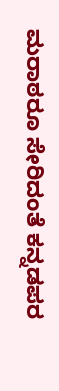ಮರಾಠರೂ ಸೇರಿದಂತೆ ಕನ್ನಡಪರ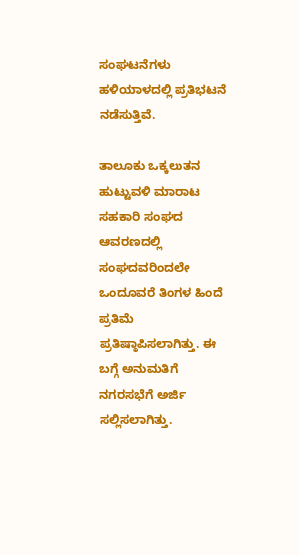ಸಂಘಟನೆಗಳು ಹಳಿಯಾಳದಲ್ಲಿ ಪ್ರತಿಭಟನೆ ನಡೆಸುತ್ತಿವೆ.

ತಾಲೂಕು ಒಕ್ಕಲುತನ ಹುಟ್ಟುವಳಿ ಮಾರಾಟ ಸಹಕಾರಿ ಸಂಘದ ಆವರಣದಲ್ಲಿ ಸಂಘದವರಿಂದಲೇ ಒಂದೂವರೆ ತಿಂಗಳ ಹಿಂದೆ ಪ್ರತಿಮೆ ಪ್ರತಿಷ್ಠಾಪಿಸಲಾಗಿತ್ತು. ಈ ಬಗ್ಗೆ ಅನುಮತಿಗೆ ನಗರಸಭೆಗೆ ಅರ್ಜಿ ಸಲ್ಲಿಸಲಾಗಿತ್ತು.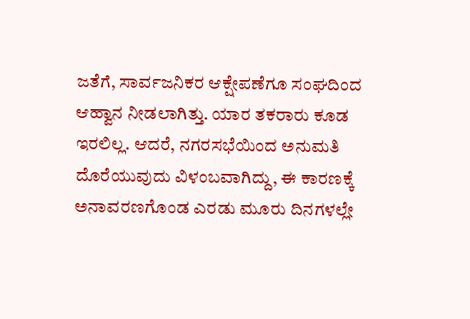ಜತೆಗೆ, ಸಾರ್ವಜನಿಕರ ಆಕ್ಷೇಪಣೆಗೂ ಸಂಘದಿಂದ ಆಹ್ವಾನ ನೀಡಲಾಗಿತ್ತು. ಯಾರ ತಕರಾರು ಕೂಡ ಇರಲಿಲ್ಲ. ಆದರೆ, ನಗರಸಭೆಯಿಂದ ಅನುಮತಿ ದೊರೆಯುವುದು ವಿಳಂಬವಾಗಿದ್ದು, ಈ ಕಾರಣಕ್ಕೆ ಅನಾವರಣಗೊಂಡ ಎರಡು ಮೂರು ದಿನಗಳಲ್ಲೇ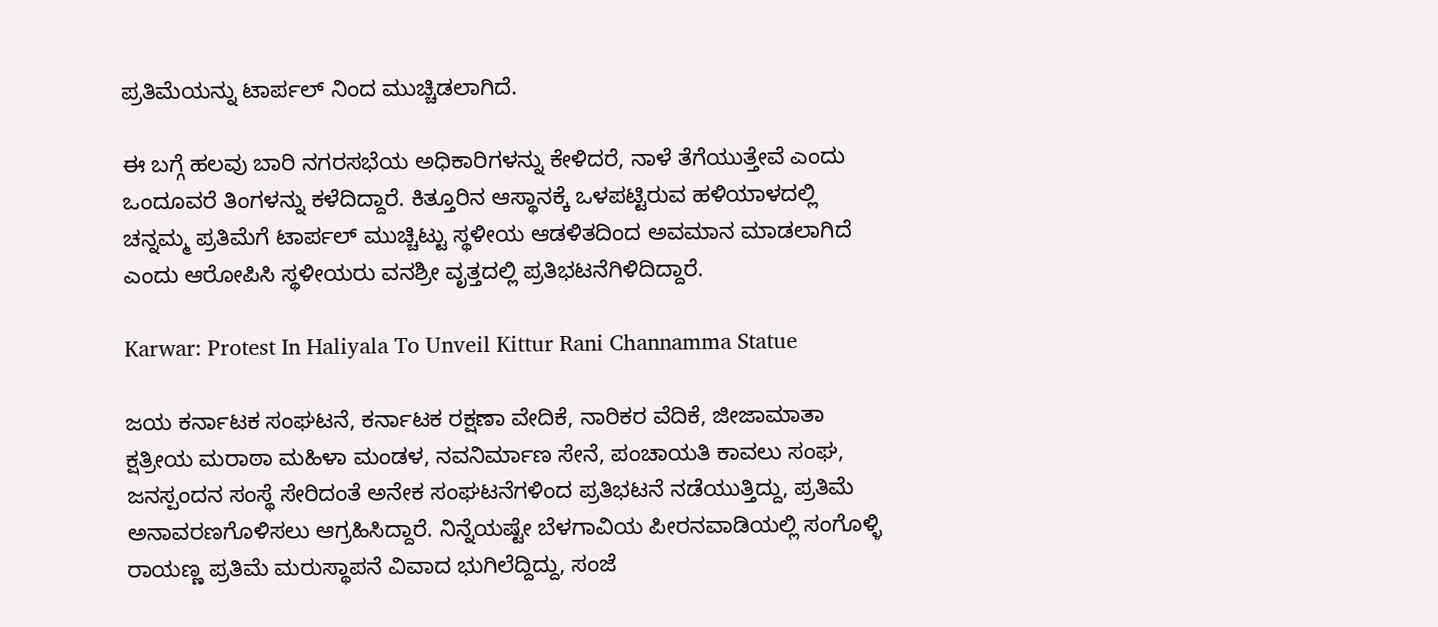ಪ್ರತಿಮೆಯನ್ನು ಟಾರ್ಪಲ್ ನಿಂದ ಮುಚ್ಚಿಡಲಾಗಿದೆ.

ಈ ಬಗ್ಗೆ ಹಲವು ಬಾರಿ ನಗರಸಭೆಯ ಅಧಿಕಾರಿಗಳನ್ನು ಕೇಳಿದರೆ, ನಾಳೆ ತೆಗೆಯುತ್ತೇವೆ ಎಂದು ಒಂದೂವರೆ ತಿಂಗಳನ್ನು ಕಳೆದಿದ್ದಾರೆ. ಕಿತ್ತೂರಿನ ಆಸ್ಥಾನಕ್ಕೆ ಒಳಪಟ್ಟಿರುವ ಹಳಿಯಾಳದಲ್ಲಿ ಚನ್ನಮ್ಮ ಪ್ರತಿಮೆಗೆ ಟಾರ್ಪಲ್ ಮುಚ್ಚಿಟ್ಟು ಸ್ಥಳೀಯ ಆಡಳಿತದಿಂದ ಅವಮಾನ ಮಾಡಲಾಗಿದೆ ಎಂದು ಆರೋಪಿಸಿ ಸ್ಥಳೀಯರು ವನಶ್ರೀ ವೃತ್ತದಲ್ಲಿ ಪ್ರತಿಭಟನೆಗಿಳಿದಿದ್ದಾರೆ.

Karwar: Protest In Haliyala To Unveil Kittur Rani Channamma Statue

ಜಯ ಕರ್ನಾಟಕ ಸಂಘಟನೆ, ಕರ್ನಾಟಕ ರಕ್ಷಣಾ ವೇದಿಕೆ, ನಾರಿಕರ ವೆದಿಕೆ, ಜೀಜಾಮಾತಾ ಕ್ಷತ್ರೀಯ ಮರಾಠಾ ಮಹಿಳಾ ಮಂಡಳ, ನವನಿರ್ಮಾಣ ಸೇನೆ, ಪಂಚಾಯತಿ ಕಾವಲು ಸಂಘ, ಜನಸ್ಪಂದನ ಸಂಸ್ಥೆ ಸೇರಿದಂತೆ ಅನೇಕ ಸಂಘಟನೆಗಳಿಂದ ಪ್ರತಿಭಟನೆ ನಡೆಯುತ್ತಿದ್ದು, ಪ್ರತಿಮೆ ಅನಾವರಣಗೊಳಿಸಲು ಆಗ್ರಹಿಸಿದ್ದಾರೆ. ನಿನ್ನೆಯಷ್ಟೇ ಬೆಳಗಾವಿಯ ಪೀರನವಾಡಿಯಲ್ಲಿ ಸಂಗೊಳ್ಳಿ ರಾಯಣ್ಣ ಪ್ರತಿಮೆ ಮರುಸ್ಥಾಪನೆ ವಿವಾದ ಭುಗಿಲೆದ್ದಿದ್ದು, ಸಂಜೆ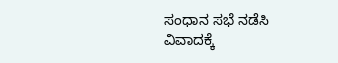ಸಂಧಾನ ಸಭೆ ನಡೆಸಿ ವಿವಾದಕ್ಕೆ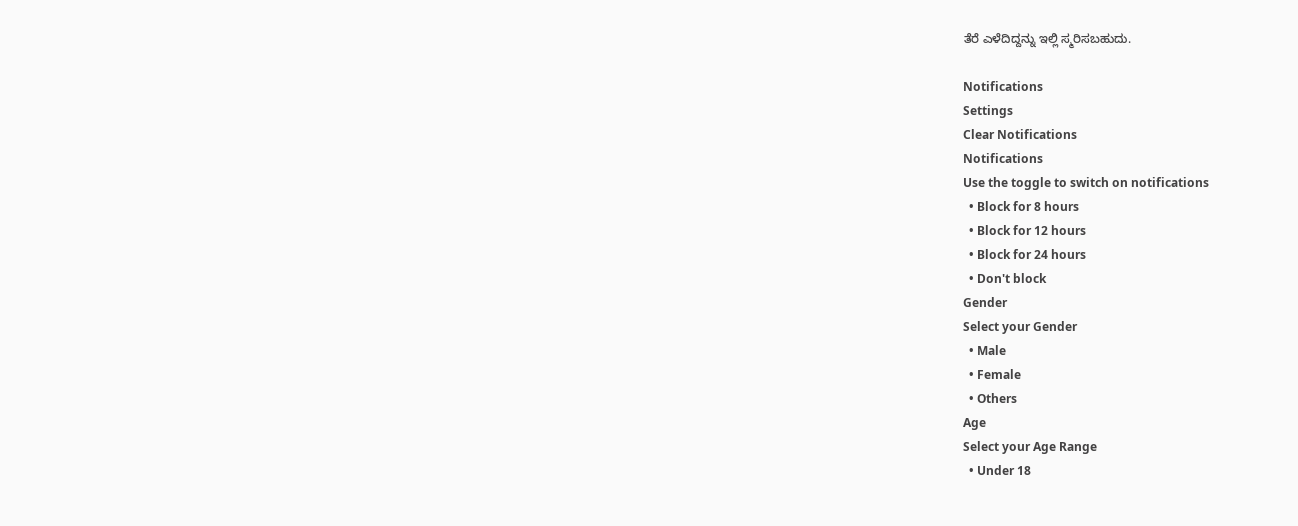ತೆರೆ ಎಳೆದಿದ್ದನ್ನು ಇಲ್ಲಿ ಸ್ಮರಿಸಬಹುದು.

Notifications
Settings
Clear Notifications
Notifications
Use the toggle to switch on notifications
  • Block for 8 hours
  • Block for 12 hours
  • Block for 24 hours
  • Don't block
Gender
Select your Gender
  • Male
  • Female
  • Others
Age
Select your Age Range
  • Under 18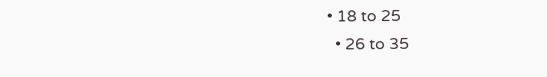• 18 to 25
  • 26 to 35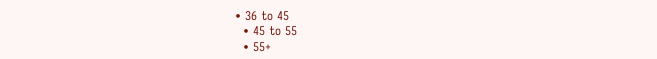• 36 to 45
  • 45 to 55
  • 55+